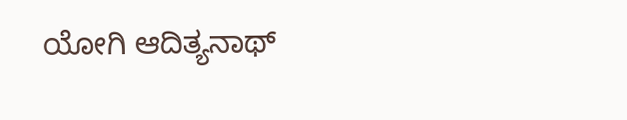ಯೋಗಿ ಆದಿತ್ಯನಾಥ್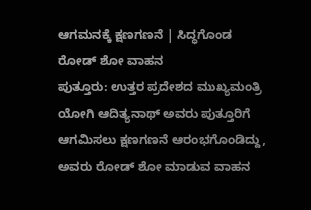ಆಗಮನಕ್ಕೆ ಕ್ಷಣಗಣನೆ | ಸಿದ್ಧಗೊಂಡ ರೋಡ್ ಶೋ ವಾಹನ
ಪುತ್ತೂರು: ಉತ್ತರ ಪ್ರದೇಶದ ಮುಖ್ಯಮಂತ್ರಿ ಯೋಗಿ ಆದಿತ್ಯನಾಥ್ ಅವರು ಪುತ್ತೂರಿಗೆ ಆಗಮಿಸಲು ಕ್ಷಣಗಣನೆ ಆರಂಭಗೊಂಡಿದ್ದು, ಅವರು ರೋಡ್ ಶೋ ಮಾಡುವ ವಾಹನ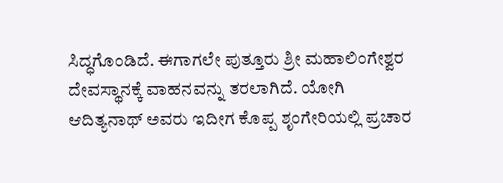ಸಿದ್ಧಗೊಂಡಿದೆ. ಈಗಾಗಲೇ ಪುತ್ತೂರು ಶ್ರೀ ಮಹಾಲಿಂಗೇಶ್ವರ ದೇವಸ್ಥಾನಕ್ಕೆ ವಾಹನವನ್ನು ತರಲಾಗಿದೆ. ಯೋಗಿ ಆದಿತ್ಯನಾಥ್ ಅವರು ಇದೀಗ ಕೊಪ್ಪ ಶೃಂಗೇರಿಯಲ್ಲಿ ಪ್ರಚಾರ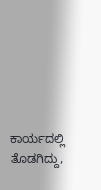ಕಾರ್ಯದಲ್ಲಿ ತೊಡಗಿದ್ದು,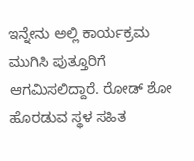ಇನ್ನೇನು ಅಲ್ಲಿ ಕಾರ್ಯಕ್ರಮ ಮುಗಿಸಿ ಪುತ್ತೂರಿಗೆ ಆಗಮಿಸಲಿದ್ದಾರೆ. ರೋಡ್ ಶೋ ಹೊರಡುವ ಸ್ಥಳ ಸಹಿತ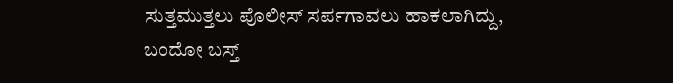ಸುತ್ತಮುತ್ತಲು ಪೊಲೀಸ್ ಸರ್ಪಗಾವಲು ಹಾಕಲಾಗಿದ್ದು, ಬಂದೋ ಬಸ್ತ್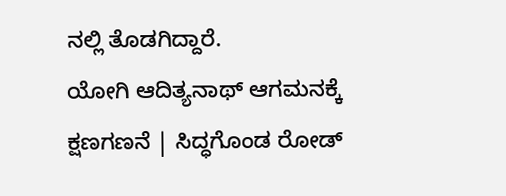ನಲ್ಲಿ ತೊಡಗಿದ್ದಾರೆ.
ಯೋಗಿ ಆದಿತ್ಯನಾಥ್ ಆಗಮನಕ್ಕೆ ಕ್ಷಣಗಣನೆ | ಸಿದ್ಧಗೊಂಡ ರೋಡ್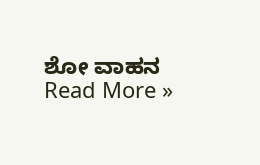ಶೋ ವಾಹನ Read More »